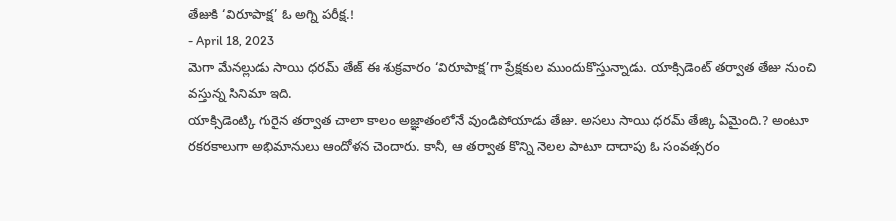తేజుకి ‘విరూపాక్ష’ ఓ అగ్ని పరీక్ష.!
- April 18, 2023
మెగా మేనల్లుడు సాయి ధరమ్ తేజ్ ఈ శుక్రవారం ‘విరూపాక్ష’గా ప్రేక్షకుల ముందుకొస్తున్నాడు. యాక్సిడెంట్ తర్వాత తేజు నుంచి వస్తున్న సినిమా ఇది.
యాక్సిడెంట్కి గురైన తర్వాత చాలా కాలం అజ్ఞాతంలోనే వుండిపోయాడు తేజు. అసలు సాయి ధరమ్ తేజ్కి ఏమైంది.? అంటూ రకరకాలుగా అభిమానులు ఆందోళన చెందారు. కానీ, ఆ తర్వాత కొన్ని నెలల పాటూ దాదాపు ఓ సంవత్సరం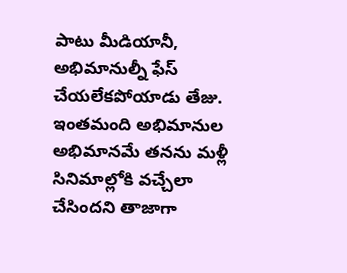పాటు మీడియానీ, అభిమానుల్నీ ఫేస్ చేయలేకపోయాడు తేజు.
ఇంతమంది అభిమానుల అభిమానమే తనను మళ్లీ సినిమాల్లోకి వచ్చేలా చేసిందని తాజాగా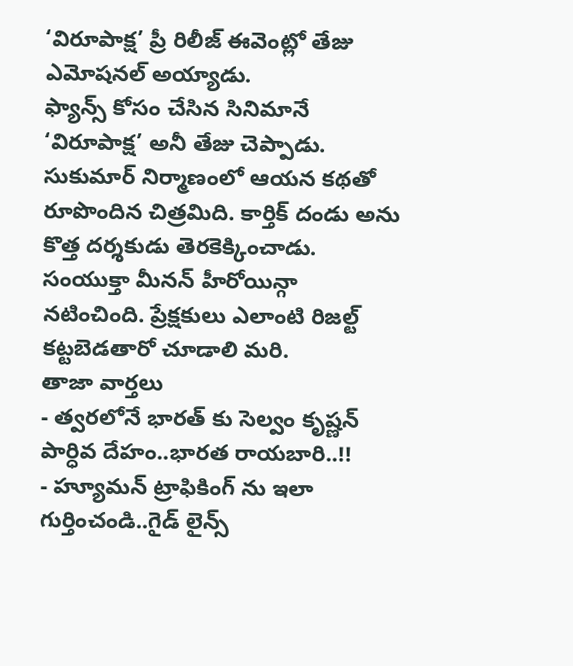‘విరూపాక్ష’ ప్రీ రిలీజ్ ఈవెంట్లో తేజు ఎమోషనల్ అయ్యాడు.
ఫ్యాన్స్ కోసం చేసిన సినిమానే ‘విరూపాక్ష’ అనీ తేజు చెప్పాడు. సుకుమార్ నిర్మాణంలో ఆయన కథతో రూపొందిన చిత్రమిది. కార్తిక్ దండు అను కొత్త దర్శకుడు తెరకెక్కించాడు. సంయుక్తా మీనన్ హీరోయిన్గా నటించింది. ప్రేక్షకులు ఎలాంటి రిజల్ట్ కట్టబెడతారో చూడాలి మరి.
తాజా వార్తలు
- త్వరలోనే భారత్ కు సెల్వం కృష్ణన్ పార్ధివ దేహం..భారత రాయబారి..!!
- హ్యూమన్ ట్రాఫికింగ్ ను ఇలా గుర్తించండి..గైడ్ లైన్స్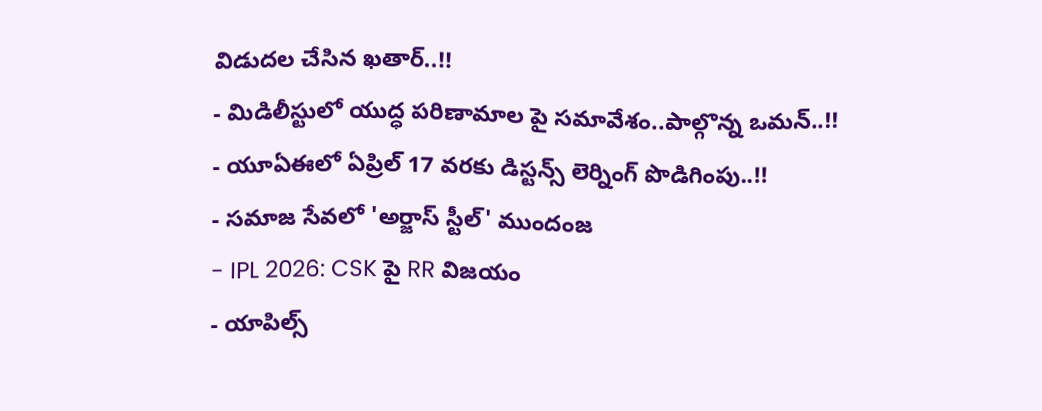విడుదల చేసిన ఖతార్..!!
- మిడిలీస్టులో యుద్ధ పరిణామాల పై సమావేశం..పాల్గొన్న ఒమన్..!!
- యూఏఈలో ఏప్రిల్ 17 వరకు డిస్టన్స్ లెర్నింగ్ పొడిగింపు..!!
- సమాజ సేవలో 'అర్జాస్ స్టీల్' ముందంజ
- IPL 2026: CSK పై RR విజయం
- యాపిల్స్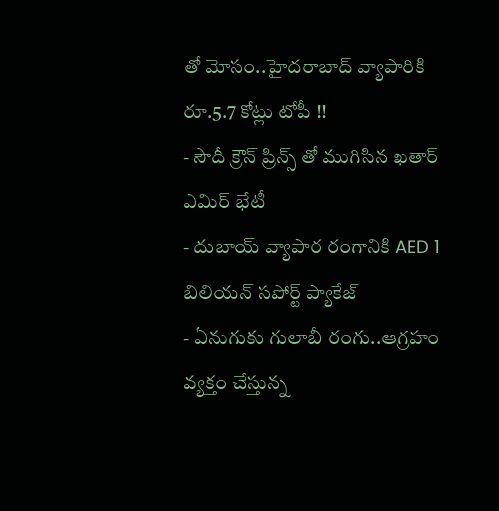తో మోసం..హైదరాబాద్ వ్యాపారికి రూ.5.7 కోట్లు టోపీ !!
- సౌదీ క్రౌన్ ప్రిన్స్ తో ముగిసిన ఖతార్ ఎమిర్ భేటీ
- దుబాయ్ వ్యాపార రంగానికి AED 1 బిలియన్ సపోర్ట్ ప్యాకేజ్
- ఏనుగుకు గులాబీ రంగు..ఆగ్రహం వ్యక్తం చేస్తున్న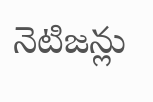నెటిజన్లు